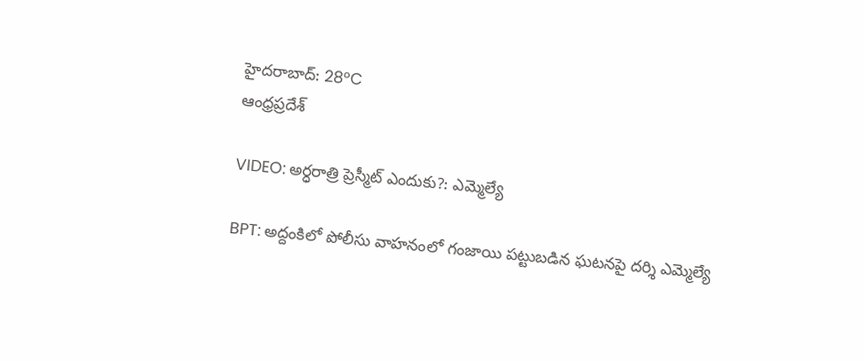హైదరాబాద్: 28°C
ఆంధ్రప్రదేశ్

VIDEO: అర్ధరాత్రి ప్రెస్మీట్ ఎందుకు?: ఎమ్మెల్యే

BPT: అద్దంకిలో పోలీసు వాహనంలో గంజాయి పట్టుబడిన ఘటనపై దర్శి ఎమ్మెల్యే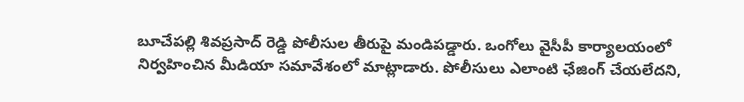బూచేపల్లి శివప్రసాద్ రెడ్డి పోలీసుల తీరుపై మండిపడ్డారు. ఒంగోలు వైసీపీ కార్యాలయంలో నిర్వహించిన మీడియా సమావేశంలో మాట్లాడారు. పోలీసులు ఎలాంటి ఛేజింగ్ చేయలేదని,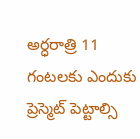అర్ధరాత్రి 11 గంటలకు ఎందుకు ప్రెస్మెట్ పెట్టాల్సి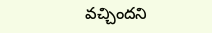వచ్చిందని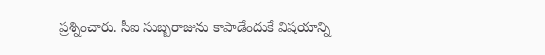ప్రశ్నించారు. సీఐ సుబ్బరాజును కాపాడేందుకే విషయాన్ని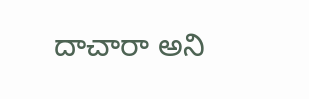దాచారా అని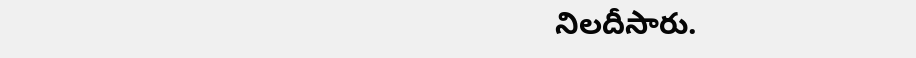నిలదీసారు.